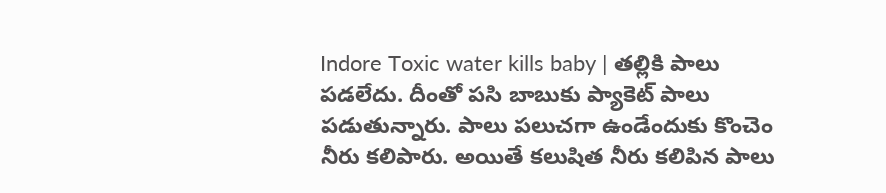Indore Toxic water kills baby | తల్లికి పాలు పడలేదు. దీంతో పసి బాబుకు ప్యాకెట్ పాలు పడుతున్నారు. పాలు పలుచగా ఉండేందుకు కొంచెం నీరు కలిపారు. అయితే కలుషిత నీరు కలిపిన పాలు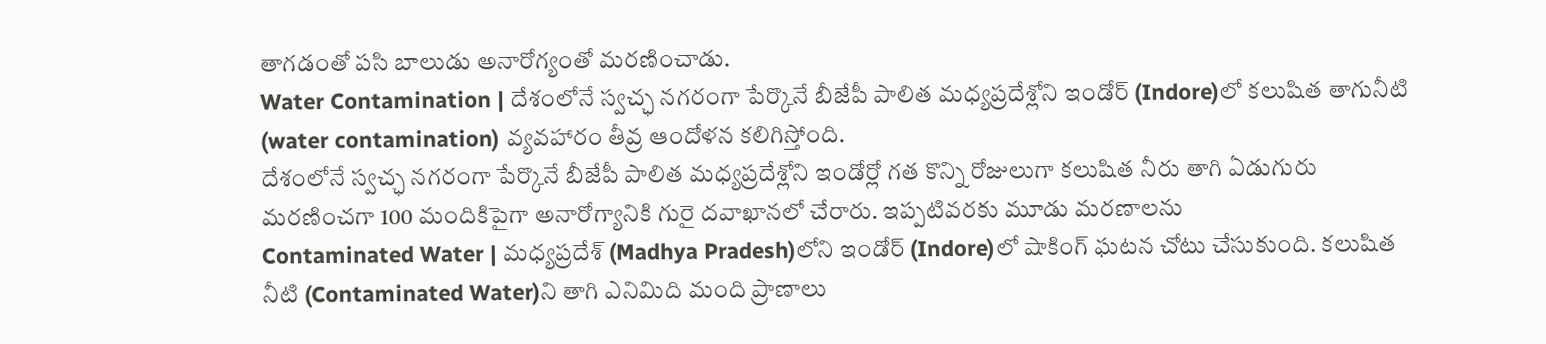తాగడంతో పసి బాలుడు అనారోగ్యంతో మరణించాడు.
Water Contamination | దేశంలోనే స్వచ్ఛ నగరంగా పేర్కొనే బీజేపీ పాలిత మధ్యప్రదేశ్లోని ఇండోర్ (Indore)లో కలుషిత తాగునీటి (water contamination) వ్యవహారం తీవ్ర ఆందోళన కలిగిస్తోంది.
దేశంలోనే స్వచ్ఛ నగరంగా పేర్కొనే బీజేపీ పాలిత మధ్యప్రదేశ్లోని ఇండోర్లో గత కొన్ని రోజులుగా కలుషిత నీరు తాగి ఏడుగురు మరణించగా 100 మందికిపైగా అనారోగ్యానికి గురై దవాఖానలో చేరారు. ఇప్పటివరకు మూడు మరణాలను
Contaminated Water | మధ్యప్రదేశ్ (Madhya Pradesh)లోని ఇండోర్ (Indore)లో షాకింగ్ ఘటన చోటు చేసుకుంది. కలుషిత నీటి (Contaminated Water)ని తాగి ఎనిమిది మంది ప్రాణాలు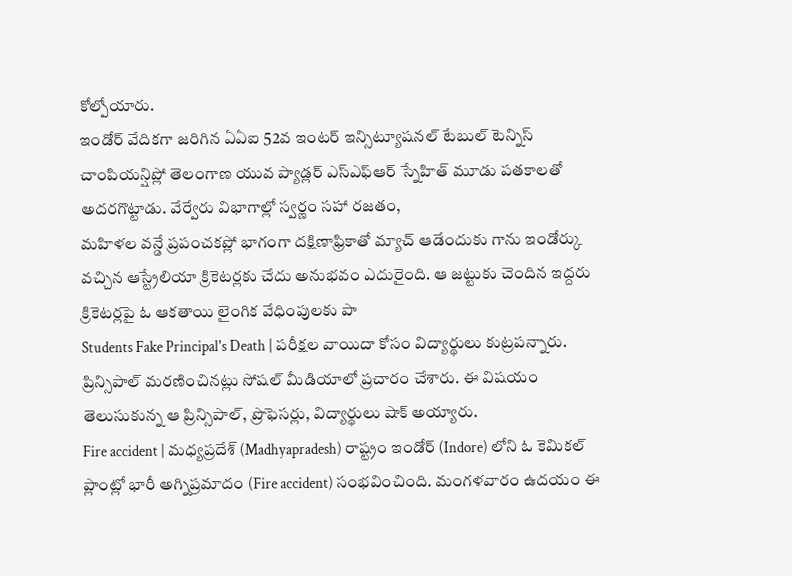కోల్పోయారు.
ఇండోర్ వేదికగా జరిగిన ఏఏఐ 52వ ఇంటర్ ఇన్సిట్యూషనల్ టేబుల్ టెన్నిస్ చాంపియన్షిప్లో తెలంగాణ యువ ప్యాడ్లర్ ఎస్ఎఫ్ఆర్ స్నేహిత్ మూడు పతకాలతో అదరగొట్టాడు. వేర్వేరు విభాగాల్లో స్వర్ణం సహా రజతం,
మహిళల వన్డే ప్రపంచకప్లో భాగంగా దక్షిణాఫ్రికాతో మ్యాచ్ ఆడేందుకు గాను ఇండోర్కు వచ్చిన ఆస్ట్రేలియా క్రికెటర్లకు చేదు అనుభవం ఎదురైంది. ఆ జట్టుకు చెందిన ఇద్దరు క్రికెటర్లపై ఓ ఆకతాయి లైంగిక వేధింపులకు పా
Students Fake Principal's Death | పరీక్షల వాయిదా కోసం విద్యార్థులు కుట్రపన్నారు. ప్రిన్సిపాల్ మరణించినట్లు సోషల్ మీడియాలో ప్రచారం చేశారు. ఈ విషయం తెలుసుకున్న ఆ ప్రిన్సిపాల్, ప్రొఫెసర్లు, విద్యార్థులు షాక్ అయ్యారు.
Fire accident | మధ్యప్రదేశ్ (Madhyapradesh) రాష్ట్రం ఇండోర్ (Indore) లోని ఓ కెమికల్ ప్లాంట్లో భారీ అగ్నిప్రమాదం (Fire accident) సంభవించింది. మంగళవారం ఉదయం ఈ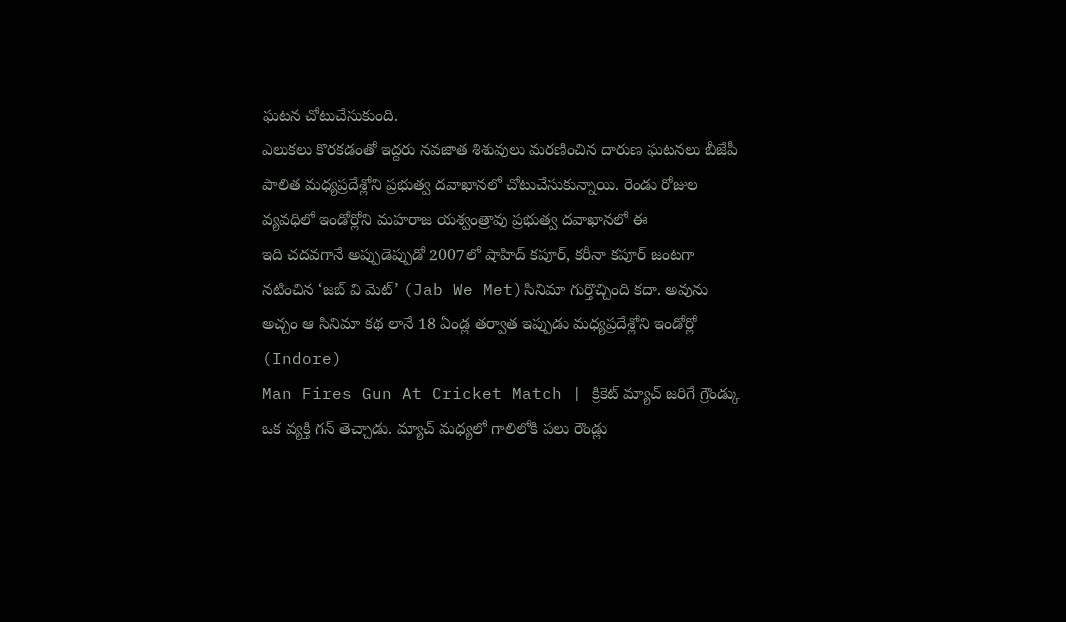ఘటన చోటుచేసుకుంది.
ఎలుకలు కొరకడంతో ఇద్దరు నవజాత శిశువులు మరణించిన దారుణ ఘటనలు బీజేపీ పాలిత మధ్యప్రదేశ్లోని ప్రభుత్వ దవాఖానలో చోటుచేసుకున్నాయి. రెండు రోజుల వ్యవధిలో ఇండోర్లోని మహరాజ యశ్వంత్రావు ప్రభుత్వ దవాఖానలో ఈ
ఇది చదవగానే అప్పుడెప్పుడో 2007లో షాహిద్ కపూర్, కరీనా కపూర్ జంటగా నటించిన ‘జబ్ వి మెట్’ (Jab We Met)సినిమా గుర్తొచ్చింది కదా. అవును అచ్చం ఆ సినిమా కథ లానే 18 ఏండ్ల తర్వాత ఇప్పుడు మధ్యప్రదేశ్లోని ఇండోర్లో (Indore)
Man Fires Gun At Cricket Match | క్రికెట్ మ్యాచ్ జరిగే గ్రౌండ్కు ఒక వ్యక్తి గన్ తెచ్చాడు. మ్యాచ్ మధ్యలో గాలిలోకి పలు రౌండ్లు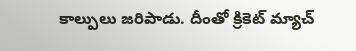కాల్పులు జరిపాడు. దీంతో క్రికెట్ మ్యాచ్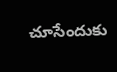చూసేందుకు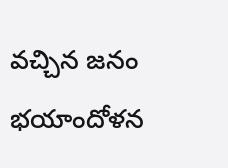వచ్చిన జనం భయాందోళన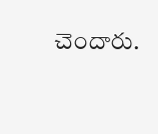చెందారు.